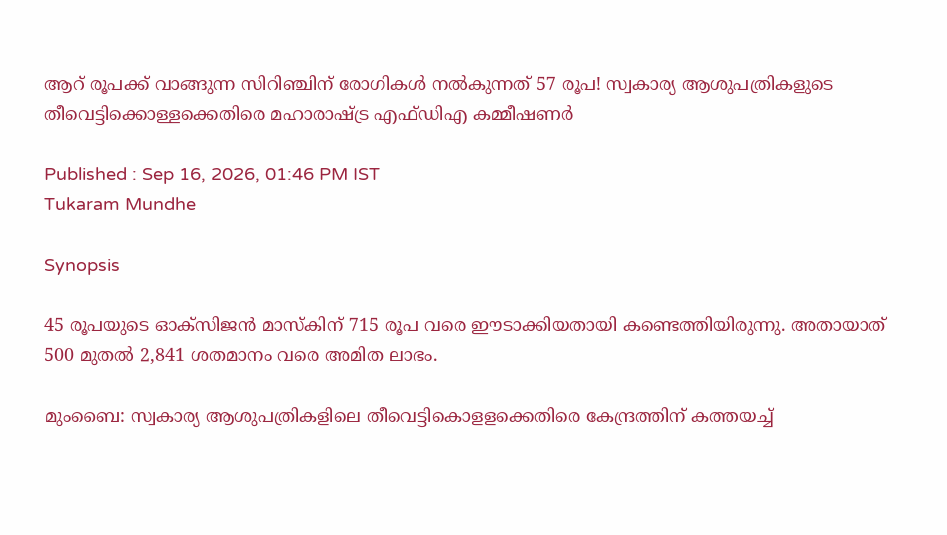ആറ് രൂപക്ക് വാങ്ങുന്ന സിറിഞ്ചിന് രോഗികൾ നൽകുന്നത് 57 രൂപ! സ്വകാര്യ ആശുപത്രികളുടെ തീവെട്ടിക്കൊള്ളക്കെതിരെ മഹാരാഷ്ട്ര എഫ്ഡിഎ കമ്മീഷണർ

Published : Sep 16, 2026, 01:46 PM IST
Tukaram Mundhe

Synopsis

45 രൂപയുടെ ഓക്സിജൻ മാസ്കിന് 715 രൂപ വരെ ഈടാക്കിയതായി കണ്ടെത്തിയിരുന്നു. അതായാത് 500 മുതൽ 2,841 ശതമാനം വരെ അമിത ലാഭം.

മുംബൈ: സ്വകാര്യ ആശുപത്രികളിലെ തീവെട്ടികൊളളക്കെതിരെ കേന്ദ്രത്തിന് കത്തയച്ച്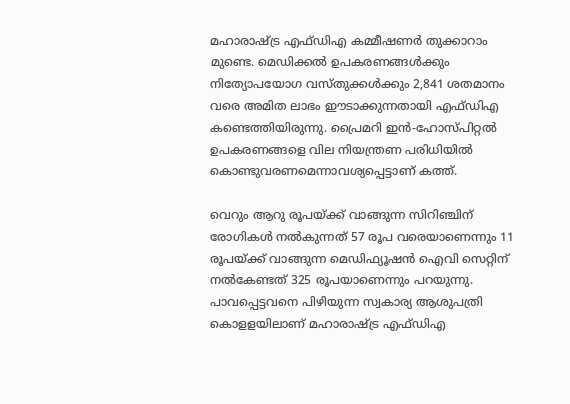മഹാരാഷ്ട്ര എഫ്ഡിഎ കമ്മീഷണർ തുക്കാറാം മുണ്ടെ. മെഡിക്കൽ ഉപകരണങ്ങൾക്കും നിത്യോപയോഗ വസ്തുക്കൾക്കും 2,841 ശതമാനം വരെ അമിത ലാഭം ഈടാക്കുന്നതായി എഫ്ഡിഎ കണ്ടെത്തിയിരുന്നു. പ്രൈമറി ഇൻ-ഹോസ്പിറ്റൽ ഉപകരണങ്ങളെ വില നിയന്ത്രണ പരിധിയിൽ കൊണ്ടുവരണമെന്നാവശ്യപ്പെട്ടാണ് കത്ത്.

വെറും ആറു രൂപയ്ക്ക് വാങ്ങുന്ന സിറിഞ്ചിന് രോഗികൾ നൽകുന്നത് 57 രൂപ വരെയാണെന്നും 11 രൂപയ്ക്ക് വാങ്ങുന്ന മെഡിഫ്യൂഷൻ ഐവി സെറ്റിന് നൽകേണ്ടത് 325 രൂപയാണെന്നും പറയുന്നു. പാവപ്പെട്ടവനെ പിഴിയുന്ന സ്വകാര്യ ആശുപത്രി കൊളളയിലാണ് മഹാരാഷ്ട്ര എഫ്ഡിഎ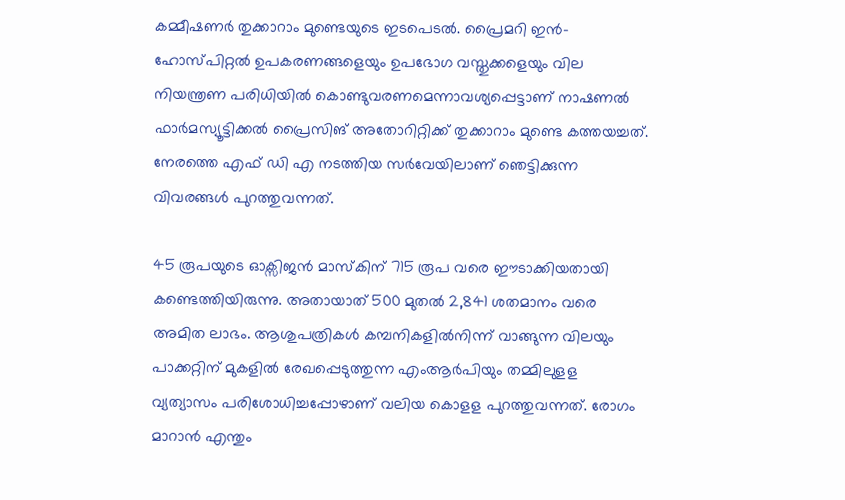കമ്മീഷണർ തുക്കാറാം മുണ്ടെയുടെ ഇടപെടൽ. പ്രൈമറി ഇൻ-ഹോസ്പിറ്റൽ ഉപകരണങ്ങളെയും ഉപഭോഗ വസ്തുക്കളെയും വില നിയന്ത്രണ പരിധിയിൽ കൊണ്ടുവരണമെന്നാവശ്യപ്പെട്ടാണ് നാഷണൽ ഫാർമസ്യൂട്ടിക്കൽ പ്രൈസിങ് അതോറിറ്റിക്ക് തുക്കാറാം മുണ്ടെ കത്തയച്ചത്. നേരത്തെ എഫ് ഡി എ നടത്തിയ സർവേയിലാണ് ഞെട്ടിക്കുന്ന വിവരങ്ങൾ പുറത്തുവന്നത്.

45 രൂപയുടെ ഓക്സിജൻ മാസ്കിന് 715 രൂപ വരെ ഈടാക്കിയതായി കണ്ടെത്തിയിരുന്നു. അതായാത് 500 മുതൽ 2,841 ശതമാനം വരെ അമിത ലാഭം. ആശുപത്രികൾ കമ്പനികളിൽനിന്ന് വാങ്ങുന്ന വിലയും പാക്കറ്റിന് മുകളിൽ രേഖപ്പെടുത്തുന്ന എംആർപിയും തമ്മിലുളള വ്യത്യാസം പരിശോധിച്ചപ്പോഴാണ് വലിയ കൊളള പുറത്തുവന്നത്. രോഗം മാറാൻ എന്തും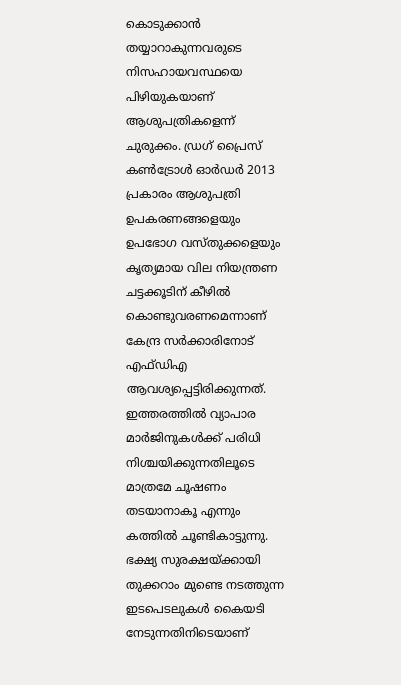കൊടുക്കാൻ തയ്യാറാകുന്നവരുടെ നിസഹായവസ്ഥയെ പിഴിയുകയാണ് ആശുപത്രികളെന്ന് ചുരുക്കം. ഡ്രഗ് പ്രൈസ് കൺട്രോൾ ഓർഡർ 2013 പ്രകാരം ആശുപത്രി ഉപകരണങ്ങളെയും ഉപഭോഗ വസ്തുക്കളെയും കൃത്യമായ വില നിയന്ത്രണ ചട്ടക്കൂടിന് കീഴിൽ കൊണ്ടുവരണമെന്നാണ് കേന്ദ്ര സർക്കാരിനോട് എഫ്ഡിഎ ആവശ്യപ്പെട്ടിരിക്കുന്നത്. ഇത്തരത്തിൽ വ്യാപാര മാർജിനുകൾക്ക് പരിധി നിശ്ചയിക്കുന്നതിലൂടെ മാത്രമേ ചൂഷണം തടയാനാകൂ എന്നും കത്തിൽ ചൂണ്ടികാട്ടുന്നു. ഭക്ഷ്യ സുരക്ഷയ്ക്കായി തുക്കറാം മുണ്ടെ നടത്തുന്ന ഇടപെടലുകൾ കൈയടി നേടുന്നതിനിടെയാണ്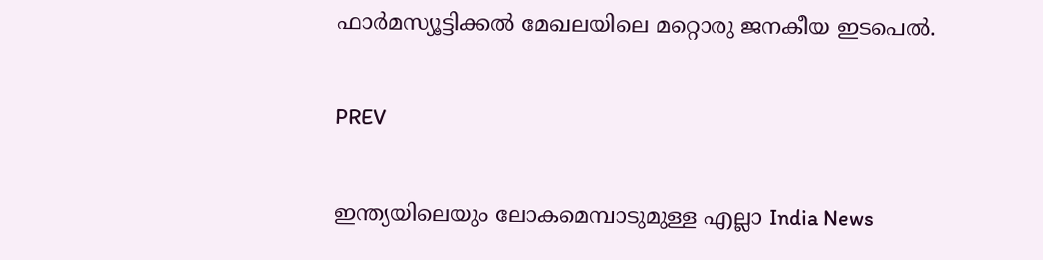ഫാർമസ്യൂട്ടിക്കൽ മേഖലയിലെ മറ്റൊരു ജനകീയ ഇടപെൽ.

PREV

ഇന്ത്യയിലെയും ലോകമെമ്പാടുമുള്ള എല്ലാ India News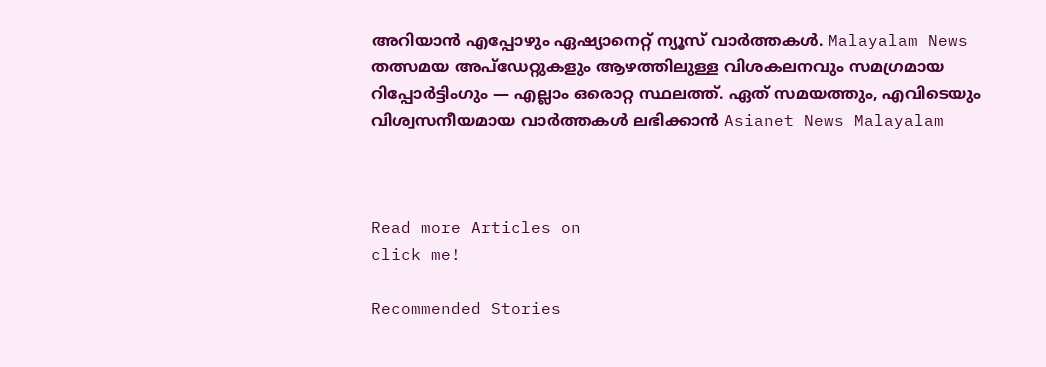അറിയാൻ എപ്പോഴും ഏഷ്യാനെറ്റ് ന്യൂസ് വാർത്തകൾ. Malayalam News   തത്സമയ അപ്‌ഡേറ്റുകളും ആഴത്തിലുള്ള വിശകലനവും സമഗ്രമായ റിപ്പോർട്ടിംഗും — എല്ലാം ഒരൊറ്റ സ്ഥലത്ത്. ഏത് സമയത്തും, എവിടെയും വിശ്വസനീയമായ വാർത്തകൾ ലഭിക്കാൻ Asianet News Malayalam



Read more Articles on
click me!

Recommended Stories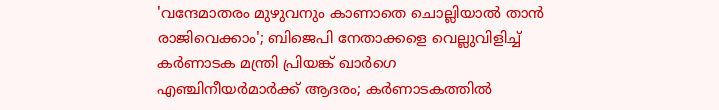'വന്ദേമാതരം മുഴുവനും കാണാതെ ചൊല്ലിയാൽ താൻ രാജിവെക്കാം'; ബിജെപി നേതാക്കളെ വെല്ലുവിളിച്ച് കർണാടക മന്ത്രി പ്രിയങ്ക് ഖാർഗെ
എഞ്ചിനീയർമാർക്ക് ആദരം; കർണാടകത്തിൽ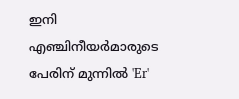ഇനി എഞ്ചിനീയർമാരുടെ പേരിന് മുന്നിൽ 'Er'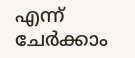എന്ന് ചേർക്കാം